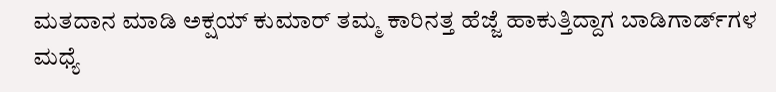ಮತದಾನ ಮಾಡಿ ಅಕ್ಷಯ್ ಕುಮಾರ್ ತಮ್ಮ ಕಾರಿನತ್ತ ಹೆಜ್ಜೆ ಹಾಕುತ್ತಿದ್ದಾಗ ಬಾಡಿಗಾರ್ಡ್‌ಗಳ ಮಧ್ಯೆ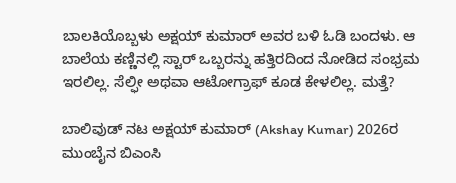ಬಾಲಕಿಯೊಬ್ಬಳು ಅಕ್ಷಯ್ ಕುಮಾರ್ ಅವರ ಬಳಿ ಓಡಿ ಬಂದಳು. ಆ ಬಾಲೆಯ ಕಣ್ಣಿನಲ್ಲಿ ಸ್ಟಾರ್ ಒಬ್ಬರನ್ನು ಹತ್ತಿರದಿಂದ ನೋಡಿದ ಸಂಭ್ರಮ ಇರಲಿಲ್ಲ. ಸೆಲ್ಫೀ ಅಥವಾ ಆಟೋಗ್ರಾಫ್‌ ಕೂಡ ಕೇಳಲಿಲ್ಲ. ಮತ್ತೆ?

ಬಾಲಿವುಡ್ ನಟ ಅಕ್ಷಯ್ ಕುಮಾರ್ (Akshay Kumar) 2026ರ ಮುಂಬೈನ ಬಿಎಂಸಿ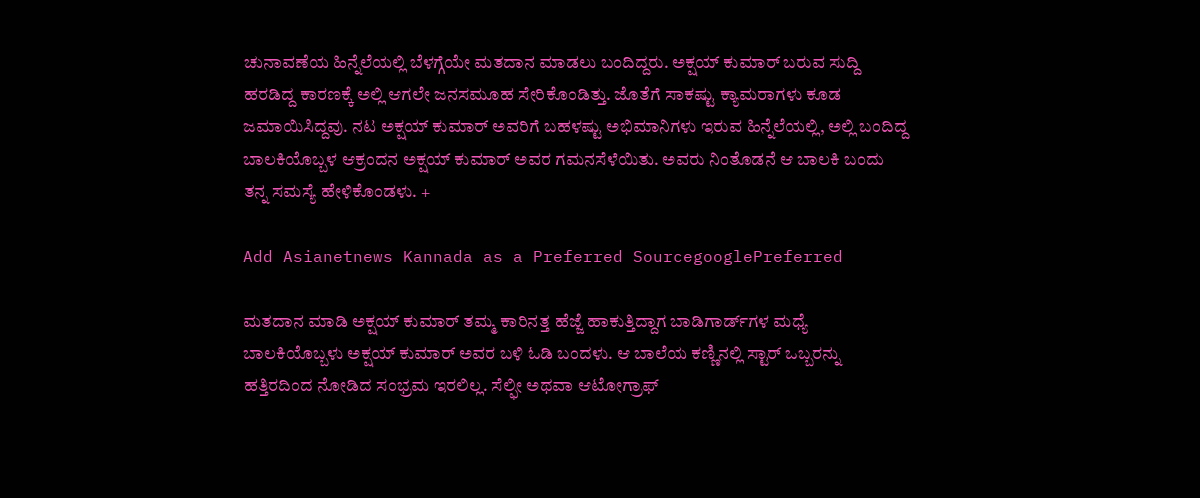ಚುನಾವಣೆಯ ಹಿನ್ನೆಲೆಯಲ್ಲಿ ಬೆಳಗ್ಗೆಯೇ ಮತದಾನ ಮಾಡಲು ಬಂದಿದ್ದರು. ಅಕ್ಷಯ್ ಕುಮಾರ್ ಬರುವ ಸುದ್ದಿ ಹರಡಿದ್ದ ಕಾರಣಕ್ಕೆ ಅಲ್ಲಿ ಆಗಲೇ ಜನಸಮೂಹ ಸೇರಿಕೊಂಡಿತ್ತು. ಜೊತೆಗೆ ಸಾಕಷ್ಟು ಕ್ಯಾಮರಾಗಳು ಕೂಡ ಜಮಾಯಿಸಿದ್ದವು. ನಟ ಅಕ್ಷಯ್ ಕುಮಾರ್ ಅವರಿಗೆ ಬಹಳಷ್ಟು ಅಭಿಮಾನಿಗಳು ಇರುವ ಹಿನ್ನೆಲೆಯಲ್ಲಿ, ಅಲ್ಲಿ ಬಂದಿದ್ದ ಬಾಲಕಿಯೊಬ್ಬಳ ಆಕ್ರಂದನ ಅಕ್ಷಯ್ ಕುಮಾ‌ರ್ ಅವರ ಗಮನಸೆಳೆಯಿತು. ಅವರು ನಿಂತೊಡನೆ ಆ ಬಾಲಕಿ ಬಂದು ತನ್ನ ಸಮಸ್ಯೆ ಹೇಳಿಕೊಂಡಳು. +

Add Asianetnews Kannada as a Preferred SourcegooglePreferred

ಮತದಾನ ಮಾಡಿ ಅಕ್ಷಯ್ ಕುಮಾರ್ ತಮ್ಮ ಕಾರಿನತ್ತ ಹೆಜ್ಜೆ ಹಾಕುತ್ತಿದ್ದಾಗ ಬಾಡಿಗಾರ್ಡ್‌ಗಳ ಮಧ್ಯೆ ಬಾಲಕಿಯೊಬ್ಬಳು ಅಕ್ಷಯ್ ಕುಮಾರ್ ಅವರ ಬಳಿ ಓಡಿ ಬಂದಳು. ಆ ಬಾಲೆಯ ಕಣ್ಣಿನಲ್ಲಿ ಸ್ಟಾರ್ ಒಬ್ಬರನ್ನು ಹತ್ತಿರದಿಂದ ನೋಡಿದ ಸಂಭ್ರಮ ಇರಲಿಲ್ಲ. ಸೆಲ್ಫೀ ಅಥವಾ ಆಟೋಗ್ರಾಫ್‌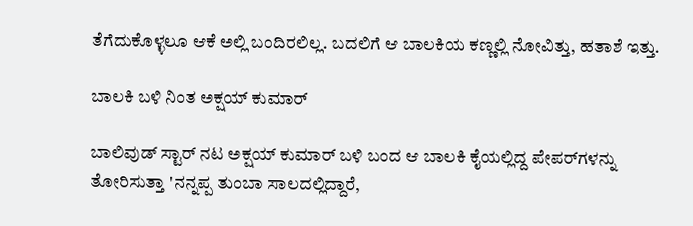ತೆಗೆದುಕೊಳ್ಳಲೂ ಆಕೆ ಅಲ್ಲಿ ಬಂದಿರಲಿಲ್ಲ. ಬದಲಿಗೆ ಆ ಬಾಲಕಿಯ ಕಣ್ಣಲ್ಲಿ ನೋವಿತ್ತು, ಹತಾಶೆ ಇತ್ತು.

ಬಾಲಕಿ ಬಳಿ ನಿಂತ ಅಕ್ಷಯ್ ಕುಮಾರ್

ಬಾಲಿವುಡ್ ಸ್ಟಾರ್ ನಟ ಅಕ್ಷಯ್ ಕುಮಾ‌ರ್ ಬಳಿ ಬಂದ ಆ ಬಾಲಕಿ ಕೈಯಲ್ಲಿದ್ದ ಪೇಪರ್‌ಗಳನ್ನು ತೋರಿಸುತ್ತಾ 'ನನ್ನಪ್ಪ ತುಂಬಾ ಸಾಲದಲ್ಲಿದ್ದಾರೆ,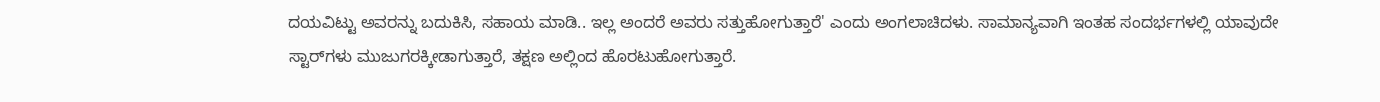ದಯವಿಟ್ಟು ಅವರನ್ನು ಬದುಕಿಸಿ, ಸಹಾಯ ಮಾಡಿ.. ಇಲ್ಲ ಅಂದರೆ ಅವರು ಸತ್ತುಹೋಗುತ್ತಾರೆ' ಎಂದು ಅಂಗಲಾಚಿದಳು. ಸಾಮಾನ್ಯವಾಗಿ ಇಂತಹ ಸಂದರ್ಭಗಳಲ್ಲಿ ಯಾವುದೇ ಸ್ಟಾರ್‌ಗಳು ಮುಜುಗರಕ್ಕೀಡಾಗುತ್ತಾರೆ, ತಕ್ಷಣ ಅಲ್ಲಿಂದ ಹೊರಟುಹೋಗುತ್ತಾರೆ.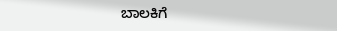ಬಾಲಕಿಗೆ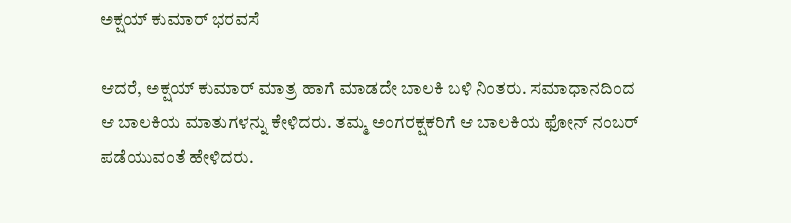ಅಕ್ಷಯ್ ಕುಮಾರ್ ಭರವಸೆ

ಆದರೆ, ಅಕ್ಷಯ್ ಕುಮಾರ್ ಮಾತ್ರ ಹಾಗೆ ಮಾಡದೇ ಬಾಲಕಿ ಬಳಿ ನಿಂತರು. ಸಮಾಧಾನದಿಂದ ಆ ಬಾಲಕಿಯ ಮಾತುಗಳನ್ನು ಕೇಳಿದರು. ತಮ್ಮ ಅಂಗರಕ್ಷಕರಿಗೆ ಆ ಬಾಲಕಿಯ ಫೋನ್ ನಂಬರ್ ಪಡೆಯುವಂತೆ ಹೇಳಿದರು.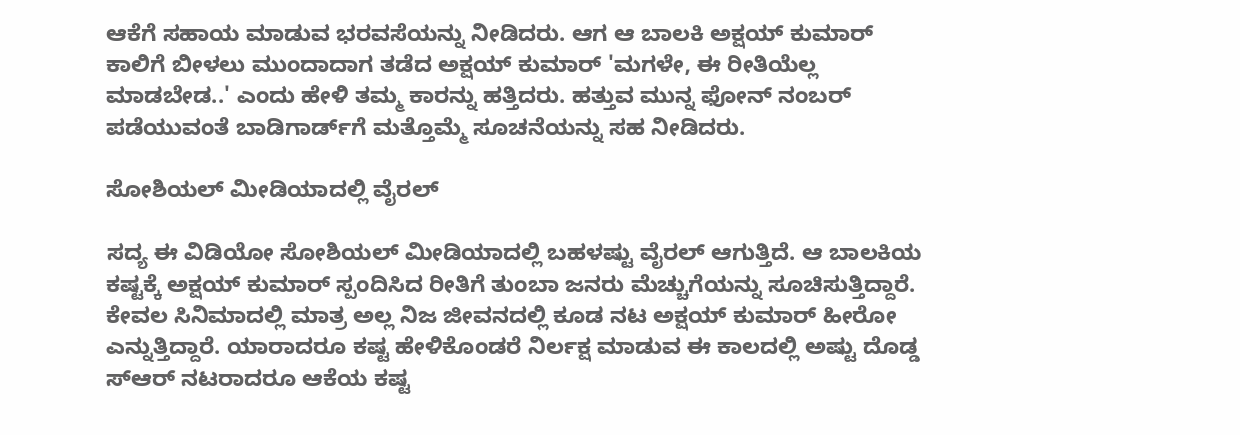ಆಕೆಗೆ ಸಹಾಯ ಮಾಡುವ ಭರವಸೆಯನ್ನು ನೀಡಿದರು. ಆಗ ಆ ಬಾಲಕಿ ಅಕ್ಷಯ್ ಕುಮಾರ್ ಕಾಲಿಗೆ ಬೀಳಲು ಮುಂದಾದಾಗ ತಡೆದ ಅಕ್ಷಯ್ ಕುಮಾ‌ರ್ 'ಮಗಳೇ, ಈ ರೀತಿಯೆಲ್ಲ ಮಾಡಬೇಡ..' ಎಂದು ಹೇಳಿ ತಮ್ಮ ಕಾರನ್ನು ಹತ್ತಿದರು. ಹತ್ತುವ ಮುನ್ನ ಫೋನ್ ನಂಬರ್ ಪಡೆಯುವಂತೆ ಬಾಡಿಗಾರ್ಡ್‌ಗೆ ಮತ್ತೊಮ್ಮೆ ಸೂಚನೆಯನ್ನು ಸಹ ನೀಡಿದರು.

ಸೋಶಿಯಲ್ ಮೀಡಿಯಾದಲ್ಲಿ ವೈರಲ್

ಸದ್ಯ ಈ ವಿಡಿಯೋ ಸೋಶಿಯಲ್ ಮೀಡಿಯಾದಲ್ಲಿ ಬಹಳಷ್ಟು ವೈರಲ್ ಆಗುತ್ತಿದೆ. ಆ ಬಾಲಕಿಯ ಕಷ್ಟಕ್ಕೆ ಅಕ್ಷಯ್ ಕುಮಾರ್ ಸ್ಪಂದಿಸಿದ ರೀತಿಗೆ ತುಂಬಾ ಜನರು ಮೆಚ್ಚುಗೆಯನ್ನು ಸೂಚಿಸುತ್ತಿದ್ದಾರೆ. ಕೇವಲ ಸಿನಿಮಾದಲ್ಲಿ ಮಾತ್ರ ಅಲ್ಲ ನಿಜ ಜೀವನದಲ್ಲಿ ಕೂಡ ನಟ ಅಕ್ಷಯ್ ಕುಮಾರ್ ಹೀರೋ ಎನ್ನುತ್ತಿದ್ದಾರೆ. ಯಾರಾದರೂ ಕಷ್ಟ ಹೇಳಿಕೊಂಡರೆ ನಿರ್ಲಕ್ಷ ಮಾಡುವ ಈ ಕಾಲದಲ್ಲಿ ಅಷ್ಟು ದೊಡ್ಡ ಸ್ಆರ್ ನಟರಾದರೂ ಆಕೆಯ ಕಷ್ಟ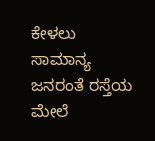ಕೇಳಲು ಸಾಮಾನ್ಯ ಜನರಂತೆ ರಸ್ತೆಯ ಮೇಲೆ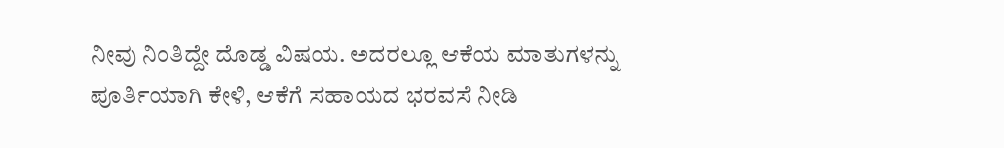ನೀವು ನಿಂತಿದ್ದೇ ದೊಡ್ಡ ವಿಷಯ. ಅದರಲ್ಲೂ ಆಕೆಯ ಮಾತುಗಳನ್ನು ಪೂರ್ತಿಯಾಗಿ ಕೇಳಿ, ಆಕೆಗೆ ಸಹಾಯದ ಭರವಸೆ ನೀಡಿ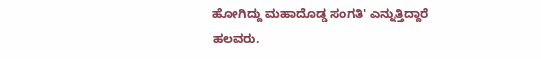ಹೋಗಿದ್ದು ಮಹಾದೊಡ್ಡ ಸಂಗತಿ' ಎನ್ನುತ್ತಿದ್ದಾರೆ ಹಲವರು.